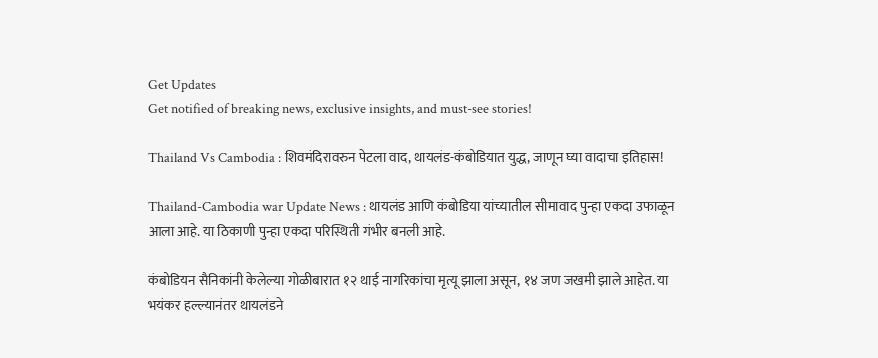Get Updates
Get notified of breaking news, exclusive insights, and must-see stories!

Thailand Vs Cambodia : शिवमंदिरावरुन पेटला वाद, थायलंड-कंबोडियात युद्ध, जाणून घ्या वादाचा इतिहास!

Thailand-Cambodia war Update News : थायलंड आणि कंबोडिया यांच्यातील सीमावाद पुन्हा एकदा उफाळून आला आहे. या ठिकाणी पुन्हा एकदा परिस्थिती गंभीर बनली आहे.

कंबोडियन सैनिकांनी केलेल्या गोळीबारात १२ थाई नागरिकांचा मृत्यू झाला असून, १४ जण जखमी झाले आहेत. या भयंकर हल्ल्यानंतर थायलंडने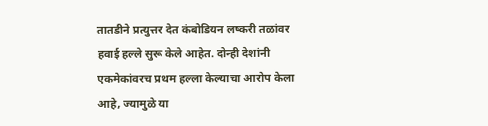तातडीने प्रत्युत्तर देत कंबोडियन लष्करी तळांवर हवाई हल्ले सुरू केले आहेत. दोन्ही देशांनी एकमेकांवरच प्रथम हल्ला केल्याचा आरोप केला आहे, ज्यामुळे या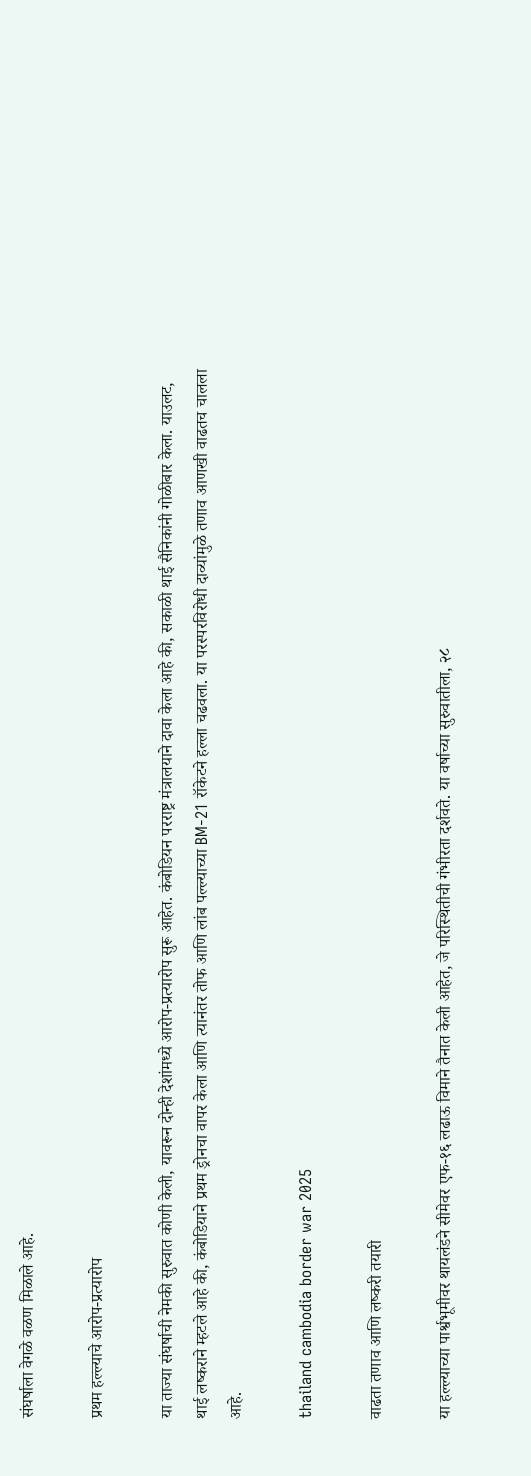संघर्षाला वेगळे वळण मिळाले आहे.

प्रथम हल्ल्याचे आरोप-प्रत्यारोप

या ताज्या संघर्षाची नेमकी सुरुवात कोणी केली, यावरून दोन्ही देशांमध्ये आरोप-प्रत्यारोप सुरू आहेत. कंबोडियन परराष्ट्र मंत्रालयाने दावा केला आहे की, सकाळी थाई सैनिकांनी गोळीबार केला. याउलट, थाई लष्कराने म्हटले आहे की, कंबोडियाने प्रथम ड्रोनचा वापर केला आणि त्यानंतर तोफ आणि लांब पल्ल्याच्या BM-21 रॉकेटने हल्ला चढवला. या परस्परविरोधी दाव्यांमुळे तणाव आणखी वाढतच चालला आहे.

thailand cambodia border war 2025

वाढता तणाव आणि लष्करी तयारी

या हल्ल्याच्या पार्श्वभूमीवर थायलंडने सीमेवर एफ-१६ लढाऊ विमाने तैनात केली आहेत, जे परिस्थितीची गंभीरता दर्शवते. या वर्षाच्या सुरुवातीला, २८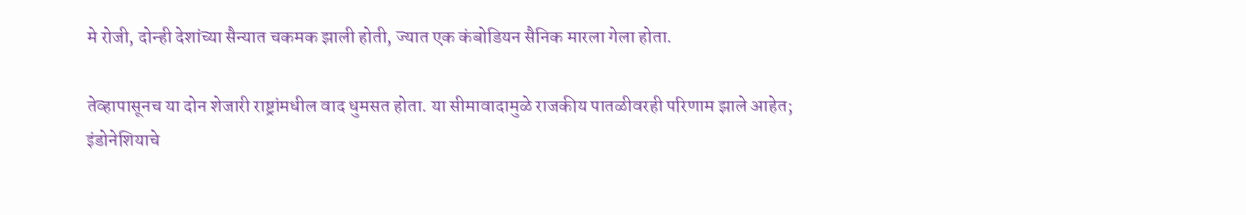मे रोजी, दोन्ही देशांच्या सैन्यात चकमक झाली होती, ज्यात एक कंबोडियन सैनिक मारला गेला होता.

तेव्हापासूनच या दोन शेजारी राष्ट्रांमधील वाद धुमसत होता. या सीमावादामुळे राजकीय पातळीवरही परिणाम झाले आहेत; इंडोनेशियाचे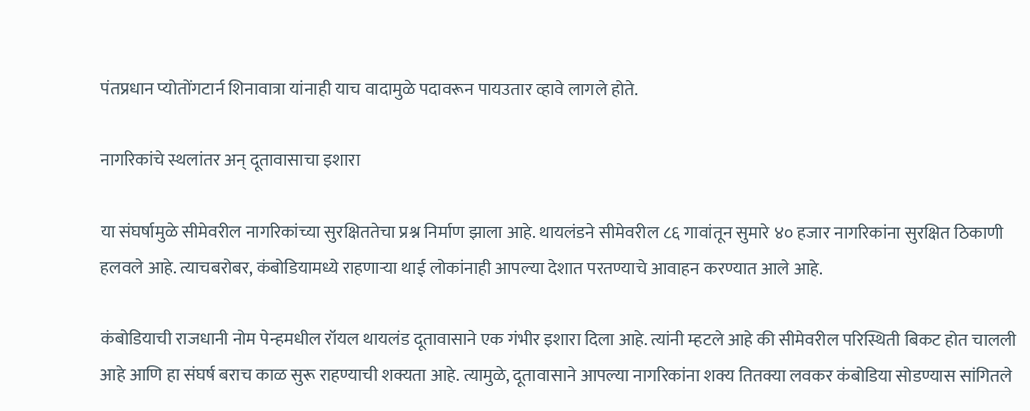पंतप्रधान प्योतोंगटार्न शिनावात्रा यांनाही याच वादामुळे पदावरून पायउतार व्हावे लागले होते.

नागरिकांचे स्थलांतर अन् दूतावासाचा इशारा

या संघर्षामुळे सीमेवरील नागरिकांच्या सुरक्षिततेचा प्रश्न निर्माण झाला आहे. थायलंडने सीमेवरील ८६ गावांतून सुमारे ४० हजार नागरिकांना सुरक्षित ठिकाणी हलवले आहे. त्याचबरोबर, कंबोडियामध्ये राहणाऱ्या थाई लोकांनाही आपल्या देशात परतण्याचे आवाहन करण्यात आले आहे.

कंबोडियाची राजधानी नोम पेन्हमधील रॉयल थायलंड दूतावासाने एक गंभीर इशारा दिला आहे. त्यांनी म्हटले आहे की सीमेवरील परिस्थिती बिकट होत चालली आहे आणि हा संघर्ष बराच काळ सुरू राहण्याची शक्यता आहे. त्यामुळे, दूतावासाने आपल्या नागरिकांना शक्य तितक्या लवकर कंबोडिया सोडण्यास सांगितले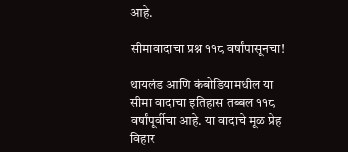आहे.

सीमावादाचा प्रश्न ११८ वर्षांपासूनचा!

थायलंड आणि कंबोडियामधील या सीमा वादाचा इतिहास तब्बल ११८ वर्षांपूर्वीचा आहे. या वादाचे मूळ प्रेह विहार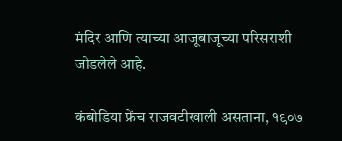मंदिर आणि त्याच्या आजूबाजूच्या परिसराशी जोडलेले आहे.

कंबोडिया फ्रेंच राजवटीखाली असताना, १९०७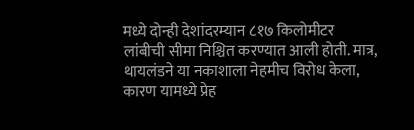मध्ये दोन्ही देशांदरम्यान ८१७ किलोमीटर लांबीची सीमा निश्चित करण्यात आली होती. मात्र, थायलंडने या नकाशाला नेहमीच विरोध केला, कारण यामध्ये प्रेह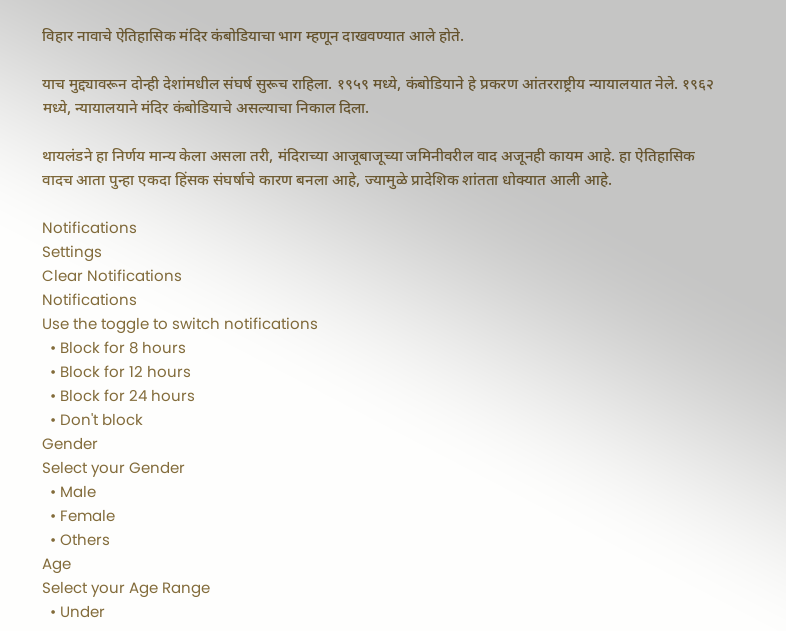विहार नावाचे ऐतिहासिक मंदिर कंबोडियाचा भाग म्हणून दाखवण्यात आले होते.

याच मुद्द्यावरून दोन्ही देशांमधील संघर्ष सुरूच राहिला. १९५९ मध्ये, कंबोडियाने हे प्रकरण आंतरराष्ट्रीय न्यायालयात नेले. १९६२ मध्ये, न्यायालयाने मंदिर कंबोडियाचे असल्याचा निकाल दिला.

थायलंडने हा निर्णय मान्य केला असला तरी, मंदिराच्या आजूबाजूच्या जमिनीवरील वाद अजूनही कायम आहे. हा ऐतिहासिक वादच आता पुन्हा एकदा हिंसक संघर्षाचे कारण बनला आहे, ज्यामुळे प्रादेशिक शांतता धोक्यात आली आहे.

Notifications
Settings
Clear Notifications
Notifications
Use the toggle to switch notifications
  • Block for 8 hours
  • Block for 12 hours
  • Block for 24 hours
  • Don't block
Gender
Select your Gender
  • Male
  • Female
  • Others
Age
Select your Age Range
  • Under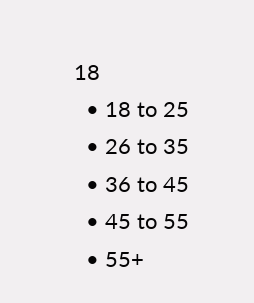18
  • 18 to 25
  • 26 to 35
  • 36 to 45
  • 45 to 55
  • 55+